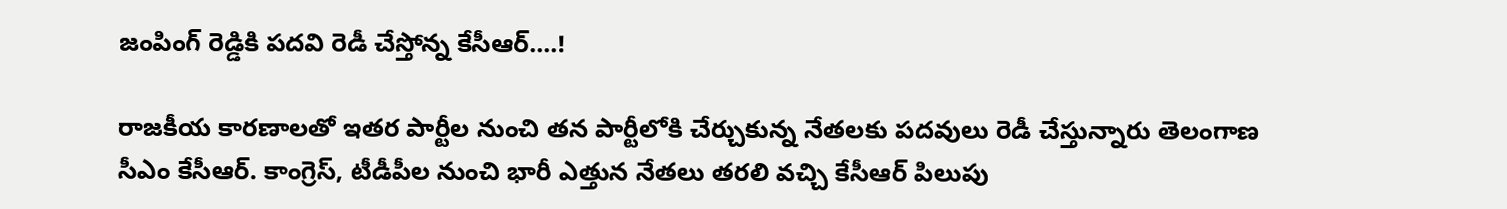జంపింగ్ రెడ్డికి పదవి రెడీ చేస్తోన్న కేసీఆర్....!

రాజకీయ కారణాలతో ఇతర పార్టీల నుంచి తన పార్టీలోకి చేర్చుకున్న నేతలకు పదవులు రెడీ చేస్తున్నారు తెలంగాణ సీఎం కేసీఆర్. కాంగ్రెస్, టీడీపీల నుంచి భారీ ఎత్తున నేతలు తరలి వచ్చి కేసీఆర్ పిలుపు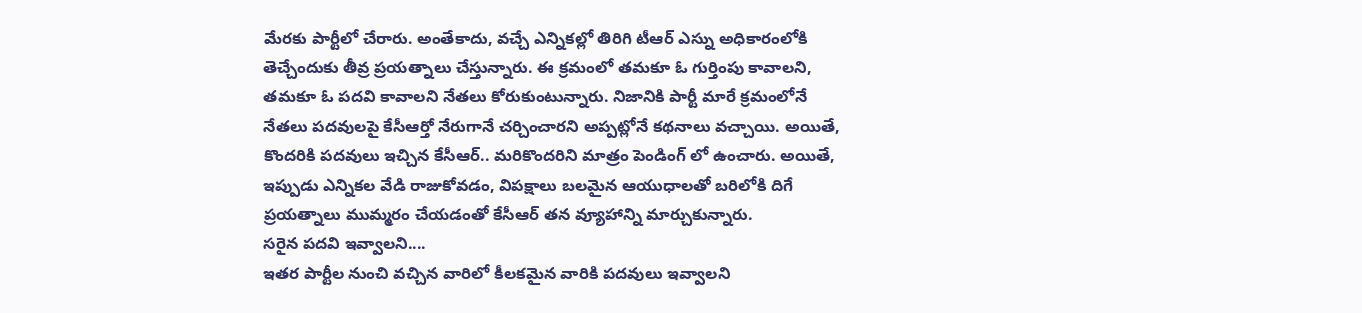మేరకు పార్టీలో చేరారు. అంతేకాదు, వచ్చే ఎన్నికల్లో తిరిగి టీఆర్ ఎస్ను అధికారంలోకి తెచ్చేందుకు తీవ్ర ప్రయత్నాలు చేస్తున్నారు. ఈ క్రమంలో తమకూ ఓ గుర్తింపు కావాలని, తమకూ ఓ పదవి కావాలని నేతలు కోరుకుంటున్నారు. నిజానికి పార్టీ మారే క్రమంలోనే నేతలు పదవులపై కేసీఆర్తో నేరుగానే చర్చించారని అప్పట్లోనే కథనాలు వచ్చాయి. అయితే, కొందరికి పదవులు ఇచ్చిన కేసీఆర్.. మరికొందరిని మాత్రం పెండింగ్ లో ఉంచారు. అయితే, ఇప్పుడు ఎన్నికల వేడి రాజుకోవడం, విపక్షాలు బలమైన ఆయుధాలతో బరిలోకి దిగే ప్రయత్నాలు ముమ్మరం చేయడంతో కేసీఆర్ తన వ్యూహాన్ని మార్చుకున్నారు.
సరైన పదవి ఇవ్వాలని....
ఇతర పార్టీల నుంచి వచ్చిన వారిలో కీలకమైన వారికి పదవులు ఇవ్వాలని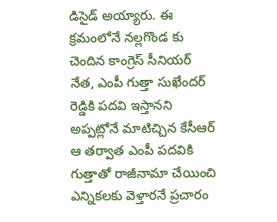డిసైడ్ అయ్యారు. ఈ క్రమంలోనే నల్లగొండ కు చెందిన కాంగ్రెస్ సీనియర్ నేత, ఎంపీ గుత్తా సుఖేందర్ రెడ్డికి పదవి ఇస్తానని అప్పట్లోనే మాటిచ్చిన కేసీఆర్ ఆ తర్వాత ఎంపీ పదవికి గుత్తాతో రాజీనామా చేయించి ఎన్నికలకు వెళ్తారనే ప్రచారం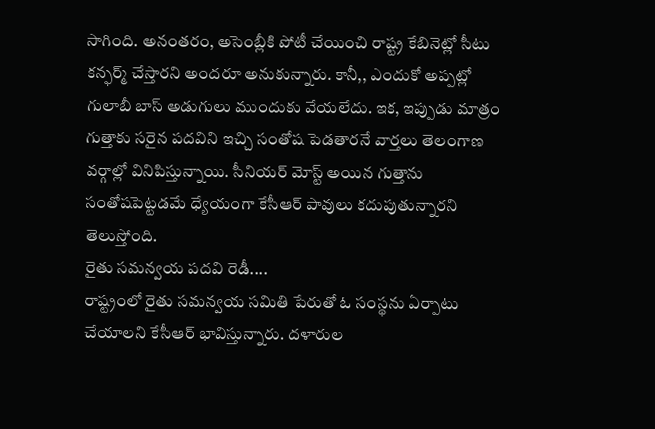సాగింది. అనంతరం, అసెంబ్లీకి పోటీ చేయించి రాష్ట్ర కేబినెట్లో సీటు కన్ఫర్మ్ చేస్తారని అందరూ అనుకున్నారు. కానీ,, ఎందుకో అప్పట్లో గులాబీ బాస్ అడుగులు ముందుకు వేయలేదు. ఇక, ఇప్పుడు మాత్రం గుత్తాకు సరైన పదవిని ఇచ్చి సంతోష పెడతారనే వార్తలు తెలంగాణ వర్గాల్లో వినిపిస్తున్నాయి. సీనియర్ మోస్ట్ అయిన గుత్తాను సంతోషపెట్టడమే ధ్యేయంగా కేసీఆర్ పావులు కదుపుతున్నారని తెలుస్తోంది.
రైతు సమన్వయ పదవి రెడీ....
రాష్ట్రంలో రైతు సమన్వయ సమితి పేరుతో ఓ సంస్థను ఏర్పాటు చేయాలని కేసీఆర్ భావిస్తున్నారు. దళారుల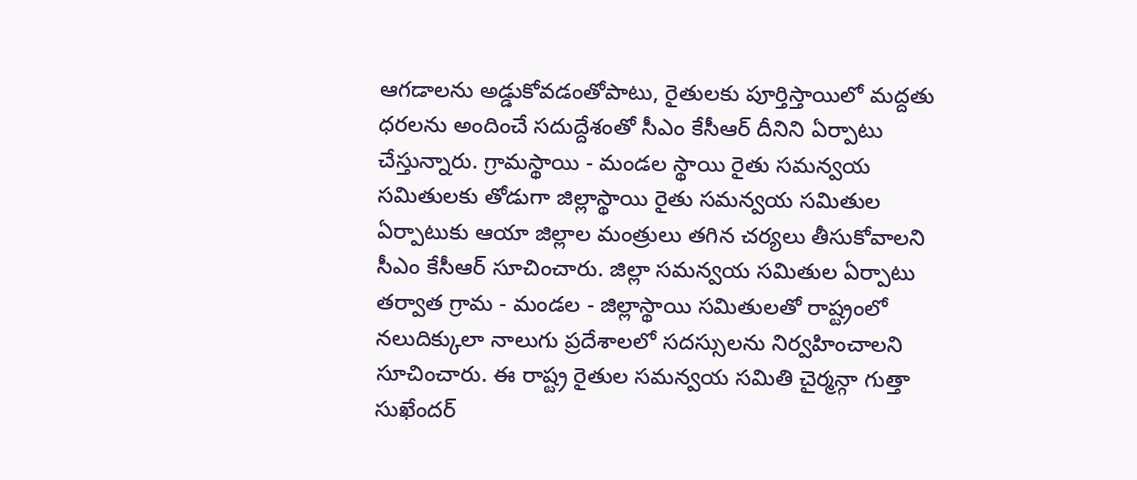ఆగడాలను అడ్డుకోవడంతోపాటు, రైతులకు పూర్తిస్తాయిలో మద్దతు ధరలను అందించే సదుద్దేశంతో సీఎం కేసీఆర్ దీనిని ఏర్పాటు చేస్తున్నారు. గ్రామస్థాయి - మండల స్థాయి రైతు సమన్వయ సమితులకు తోడుగా జిల్లాస్థాయి రైతు సమన్వయ సమితుల ఏర్పాటుకు ఆయా జిల్లాల మంత్రులు తగిన చర్యలు తీసుకోవాలని సీఎం కేసీఆర్ సూచించారు. జిల్లా సమన్వయ సమితుల ఏర్పాటు తర్వాత గ్రామ - మండల - జిల్లాస్థాయి సమితులతో రాష్ట్రంలో నలుదిక్కులా నాలుగు ప్రదేశాలలో సదస్సులను నిర్వహించాలని సూచించారు. ఈ రాష్ట్ర రైతుల సమన్వయ సమితి చైర్మన్గా గుత్తా సుఖేందర్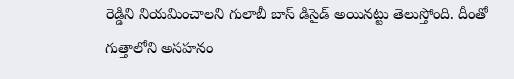రెడ్డిని నియమించాలని గులాబీ బాస్ డిసైడ్ అయినట్టు తెలుస్తోంది. దీంతో గుత్తాలోని అసహనం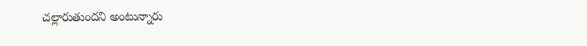చల్లారుతుందని అంటున్నారు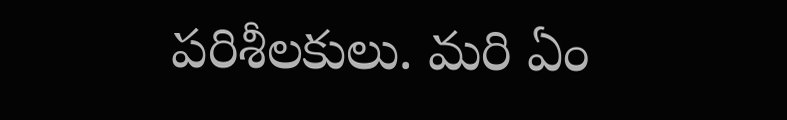పరిశీలకులు. మరి ఏం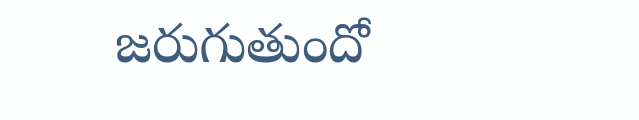జరుగుతుందో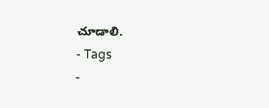చూడాలి.
- Tags
-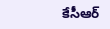కేసీఆర్